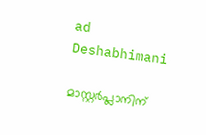ad
Deshabhimani

മാസ്റ്റർപ്ലാനിന്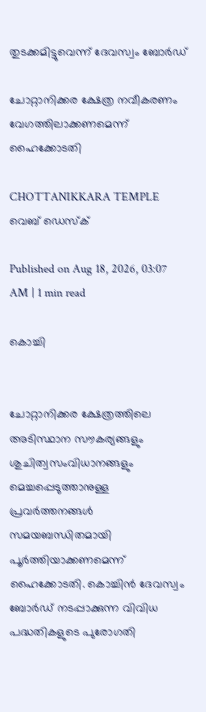തുടക്കമിട്ടുവെന്ന് ദേവസ്വം ബോർഡ്

ചോറ്റാനിക്കര ക്ഷേത്ര നവീകരണം
വേഗത്തിലാക്കണമെന്ന് ഹൈക്കോടതി

CHOTTANIKKARA TEMPLE
വെബ് ഡെസ്ക്

Published on Aug 18, 2026, 03:07 AM | 1 min read

കൊച്ചി


ചോറ്റാനിക്കര ക്ഷേത്രത്തിലെ അടിസ്ഥാന സൗകര്യങ്ങളും ശുചിത്വസംവിധാനങ്ങളും മെച്ചപ്പെടുത്താനുള്ള പ്രവർത്തനങ്ങൾ സമയബന്ധിതമായി പൂർത്തിയാക്കണമെന്ന് ഹൈക്കോടതി. കൊച്ചിൻ ദേവസ്വം ബോർഡ് നടപ്പാക്കുന്ന വിവിധ പദ്ധതികളുടെ പുരോഗതി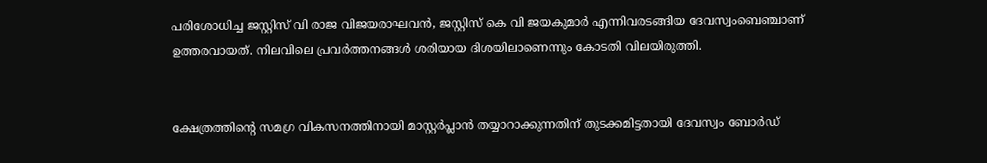പരിശോധിച്ച ജസ്റ്റിസ് വി രാജ വിജയരാഘവൻ, ജസ്റ്റിസ് കെ വി ജയകുമാർ എന്നിവരടങ്ങിയ ദേവസ്വംബെഞ്ചാണ് ഉത്തരവായത്. നിലവിലെ പ്രവർത്തനങ്ങൾ ശരിയായ ദിശയിലാണെന്നും കോടതി വിലയിരുത്തി.


ക്ഷേത്രത്തിന്റെ സമഗ്ര വികസനത്തിനായി മാസ്റ്റർപ്ലാൻ തയ്യാറാക്കുന്നതിന് തുടക്കമിട്ടതായി ദേവസ്വം ബോർഡ്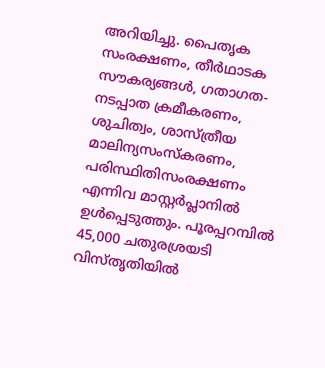അറിയിച്ചു. പൈതൃക സംരക്ഷണം, തീർഥാടക സൗകര്യങ്ങൾ, ഗതാഗത-നടപ്പാത ക്രമീകരണം, ശുചിത്വം, ശാസ്ത്രീയ മാലിന്യസംസ്കരണം, പരിസ്ഥിതിസംരക്ഷണം എന്നിവ മാസ്റ്റർപ്ലാനിൽ ഉൾപ്പെടുത്തും. പൂരപ്പറമ്പിൽ 45,000 ചതുരശ്രയടി വിസ്തൃതിയിൽ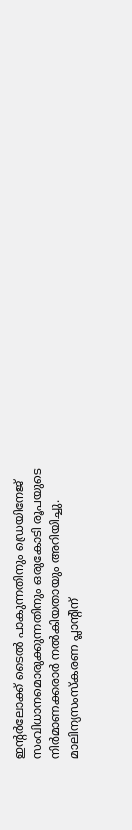ഇന്റർലോക്ക് ടൈൽ പാകുന്നതിനും ഡ്രെയിനേജ് സംവിധാനമൊരുക്കുന്നതിനും ഒരുകോടി രൂപയുടെ നിർമാണക്കരാർ നൽകിയതായും അറിയിച്ചു. മാലിന്യസംസ്കരണ പ്ലാന്റിന്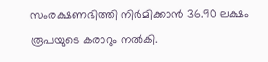സംരക്ഷണഭിത്തി നിർമിക്കാൻ 36.90 ലക്ഷം രൂപയുടെ കരാറും നൽകി.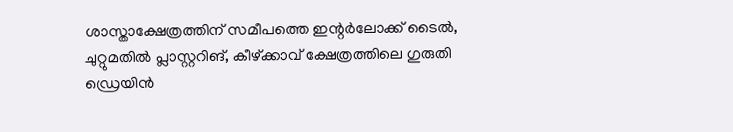ശാസ്താക്ഷേത്രത്തിന് സമീപത്തെ ഇന്റർലോക്ക് ടൈൽ, ചുറ്റുമതിൽ പ്ലാസ്റ്ററിങ്, കീഴ്‌ക്കാവ് ക്ഷേത്രത്തിലെ ഗുരുതി ഡ്രെയിൻ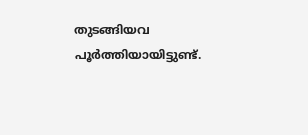തുടങ്ങിയവ പൂർത്തിയായിട്ടുണ്ട്.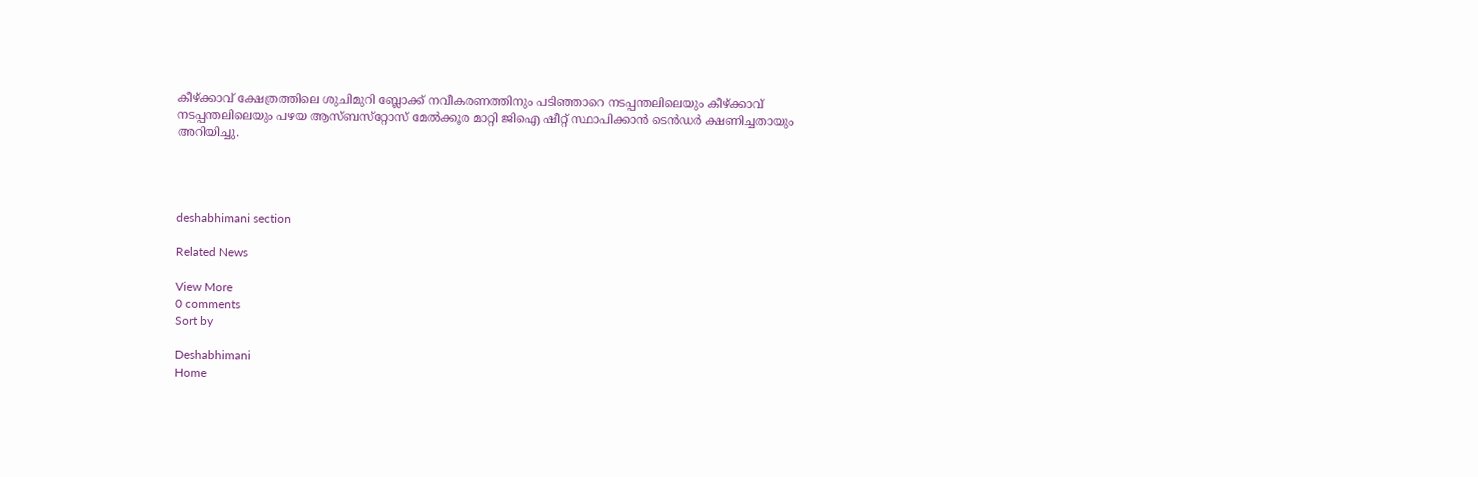കീഴ്‌ക്കാവ്‌ ക്ഷേത്രത്തിലെ ശുചിമുറി ബ്ലോക്ക് നവീകരണത്തിനും പടിഞ്ഞാറെ നടപ്പന്തലിലെയും കീഴ്‌ക്കാവ് നടപ്പന്തലിലെയും പഴയ ആസ്ബസ്‌റ്റോസ് മേൽക്കൂര മാറ്റി ജിഐ ഷീറ്റ് സ്ഥാപിക്കാൻ ടെൻഡർ ക്ഷണിച്ചതായും അറിയിച്ചു.




deshabhimani section

Related News

View More
0 comments
Sort by

Deshabhimani
Home